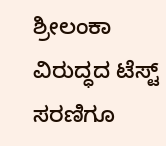ಶ್ರೀಲಂಕಾ ವಿರುದ್ಧದ ಟೆಸ್ಟ್ ಸರಣಿಗೂ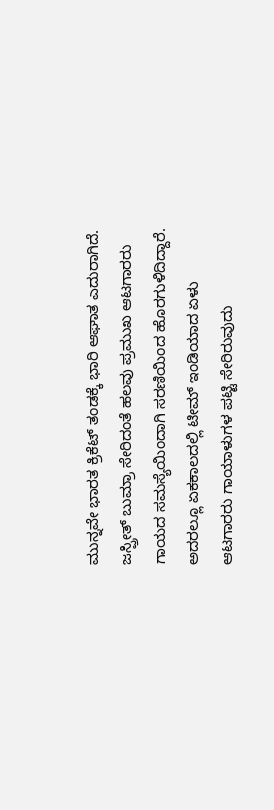ಮುನ್ನವೇ ಭಾರತ ಕ್ರಿಕೆಟ್ ತಂಡಕ್ಕೆ ಭಾರಿ ಆಘಾತ ಎದುರಾಗಿದೆ. ಜಸ್ಪ್ರೀತ್ ಬುಮ್ರಾ ಸೇರಿದಂತೆ ಹಲವು ಪ್ರಮುಖ ಆಟಗಾರರು ಗಾಯದ ಸಮಸ್ಯೆಯಿಂದಾಗಿ ಸರಣಿಯಿಂದ ಹೊರಗುಳಿದಿದ್ದಾರೆ. ಅದರಲ್ಲೂ ಏಕಕಾಲದಲ್ಲಿ ಟೀಮ್ ಇಂಡಿಯಾದ ಏಳು ಆಟಗಾರರು ಗಾಯಾಳುಗಳ ಪಟ್ಟಿ ಸೇರಿರುವುದು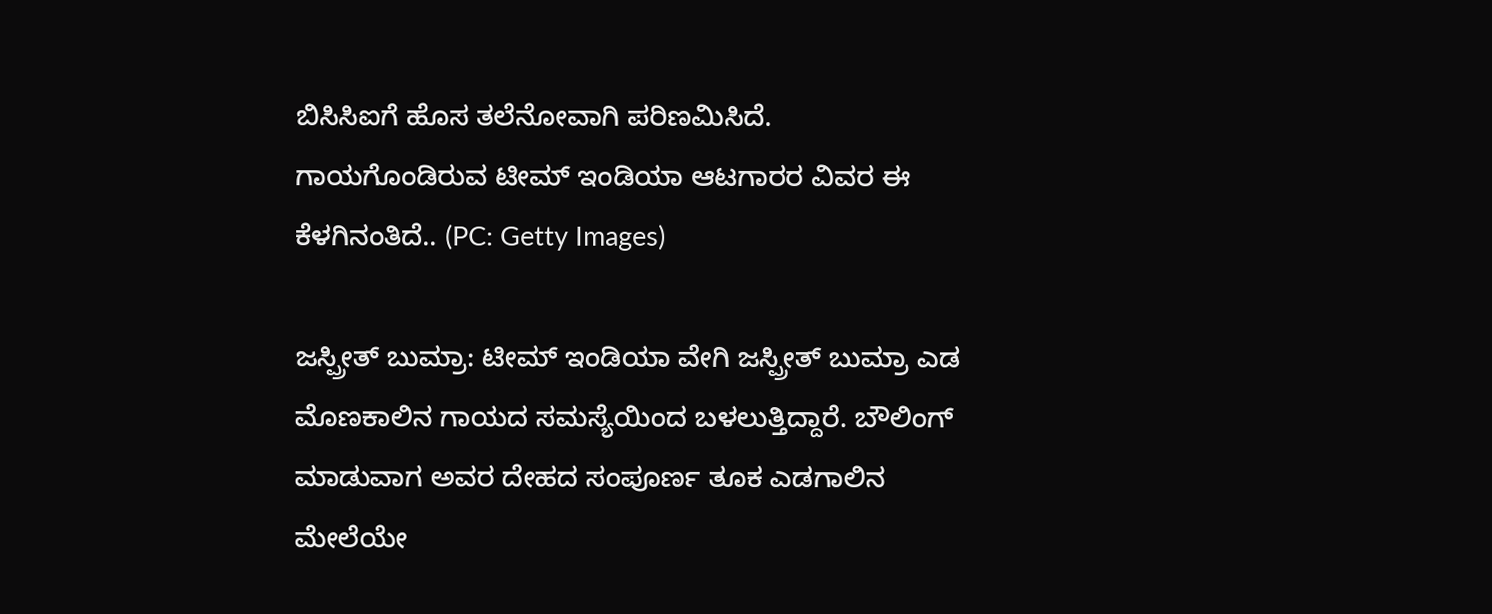ಬಿಸಿಸಿಐಗೆ ಹೊಸ ತಲೆನೋವಾಗಿ ಪರಿಣಮಿಸಿದೆ. ಗಾಯಗೊಂಡಿರುವ ಟೀಮ್ ಇಂಡಿಯಾ ಆಟಗಾರರ ವಿವರ ಈ ಕೆಳಗಿನಂತಿದೆ.. (PC: Getty Images)

ಜಸ್ಪ್ರೀತ್ ಬುಮ್ರಾ: ಟೀಮ್ ಇಂಡಿಯಾ ವೇಗಿ ಜಸ್ಪ್ರೀತ್ ಬುಮ್ರಾ ಎಡ ಮೊಣಕಾಲಿನ ಗಾಯದ ಸಮಸ್ಯೆಯಿಂದ ಬಳಲುತ್ತಿದ್ದಾರೆ. ಬೌಲಿಂಗ್ ಮಾಡುವಾಗ ಅವರ ದೇಹದ ಸಂಪೂರ್ಣ ತೂಕ ಎಡಗಾಲಿನ ಮೇಲೆಯೇ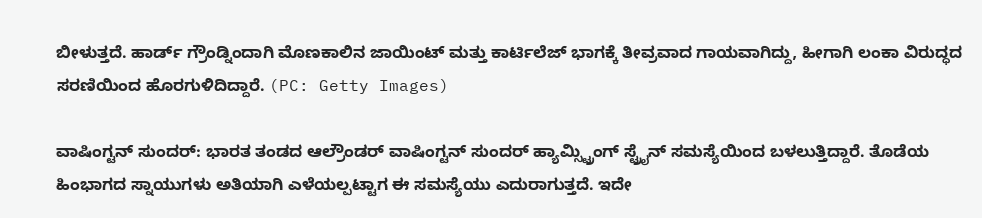ಬೀಳುತ್ತದೆ. ಹಾರ್ಡ್ ಗ್ರೌಂಡ್ನಿಂದಾಗಿ ಮೊಣಕಾಲಿನ ಜಾಯಿಂಟ್ ಮತ್ತು ಕಾರ್ಟಿಲೆಜ್ ಭಾಗಕ್ಕೆ ತೀವ್ರವಾದ ಗಾಯವಾಗಿದ್ದು, ಹೀಗಾಗಿ ಲಂಕಾ ವಿರುದ್ಧದ ಸರಣಿಯಿಂದ ಹೊರಗುಳಿದಿದ್ದಾರೆ. (PC: Getty Images)

ವಾಷಿಂಗ್ಟನ್ ಸುಂದರ್: ಭಾರತ ತಂಡದ ಆಲ್ರೌಂಡರ್ ವಾಷಿಂಗ್ಟನ್ ಸುಂದರ್ ಹ್ಯಾಮ್ಸ್ಟ್ರಿಂಗ್ ಸ್ಟ್ರೈನ್ ಸಮಸ್ಯೆಯಿಂದ ಬಳಲುತ್ತಿದ್ದಾರೆ. ತೊಡೆಯ ಹಿಂಭಾಗದ ಸ್ನಾಯುಗಳು ಅತಿಯಾಗಿ ಎಳೆಯಲ್ಪಟ್ಟಾಗ ಈ ಸಮಸ್ಯೆಯು ಎದುರಾಗುತ್ತದೆ. ಇದೇ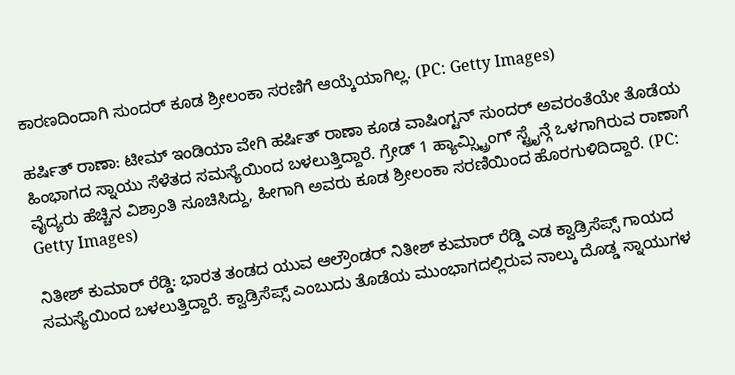ಕಾರಣದಿಂದಾಗಿ ಸುಂದರ್ ಕೂಡ ಶ್ರೀಲಂಕಾ ಸರಣಿಗೆ ಆಯ್ಕೆಯಾಗಿಲ್ಲ. (PC: Getty Images)

ಹರ್ಷಿತ್ ರಾಣಾ: ಟೀಮ್ ಇಂಡಿಯಾ ವೇಗಿ ಹರ್ಷಿತ್ ರಾಣಾ ಕೂಡ ವಾಷಿಂಗ್ಟನ್ ಸುಂದರ್ ಅವರಂತೆಯೇ ತೊಡೆಯ ಹಿಂಭಾಗದ ಸ್ನಾಯು ಸೆಳೆತದ ಸಮಸ್ಯೆಯಿಂದ ಬಳಲುತ್ತಿದ್ದಾರೆ. ಗ್ರೇಡ್ 1 ಹ್ಯಾಮ್ಸ್ಟ್ರಿಂಗ್ ಸ್ಟ್ರೈನ್ಗೆ ಒಳಗಾಗಿರುವ ರಾಣಾಗೆ ವೈದ್ಯರು ಹೆಚ್ಚಿನ ವಿಶ್ರಾಂತಿ ಸೂಚಿಸಿದ್ದು, ಹೀಗಾಗಿ ಅವರು ಕೂಡ ಶ್ರೀಲಂಕಾ ಸರಣಿಯಿಂದ ಹೊರಗುಳಿದಿದ್ದಾರೆ. (PC: Getty Images)

ನಿತೀಶ್ ಕುಮಾರ್ ರೆಡ್ಡಿ: ಭಾರತ ತಂಡದ ಯುವ ಆಲ್ರೌಂಡರ್ ನಿತೀಶ್ ಕುಮಾರ್ ರೆಡ್ಡಿ ಎಡ ಕ್ವಾಡ್ರಿಸೆಪ್ಸ್ ಗಾಯದ ಸಮಸ್ಯೆಯಿಂದ ಬಳಲುತ್ತಿದ್ದಾರೆ. ಕ್ವಾಡ್ರಿಸೆಪ್ಸ್ ಎಂಬುದು ತೊಡೆಯ ಮುಂಭಾಗದಲ್ಲಿರುವ ನಾಲ್ಕು ದೊಡ್ಡ ಸ್ನಾಯುಗಳ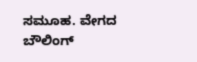ಸಮೂಹ. ವೇಗದ ಬೌಲಿಂಗ್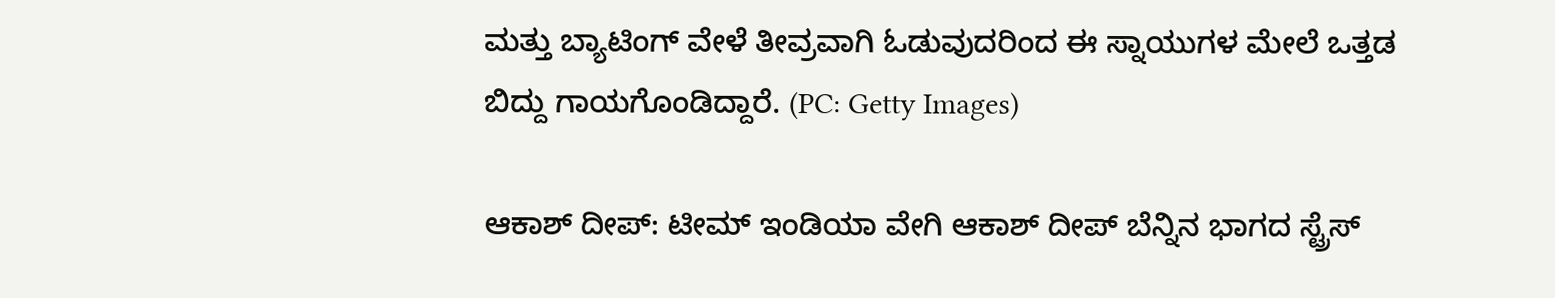ಮತ್ತು ಬ್ಯಾಟಿಂಗ್ ವೇಳೆ ತೀವ್ರವಾಗಿ ಓಡುವುದರಿಂದ ಈ ಸ್ನಾಯುಗಳ ಮೇಲೆ ಒತ್ತಡ ಬಿದ್ದು ಗಾಯಗೊಂಡಿದ್ದಾರೆ. (PC: Getty Images)

ಆಕಾಶ್ ದೀಪ್: ಟೀಮ್ ಇಂಡಿಯಾ ವೇಗಿ ಆಕಾಶ್ ದೀಪ್ ಬೆನ್ನಿನ ಭಾಗದ ಸ್ಟ್ರೆಸ್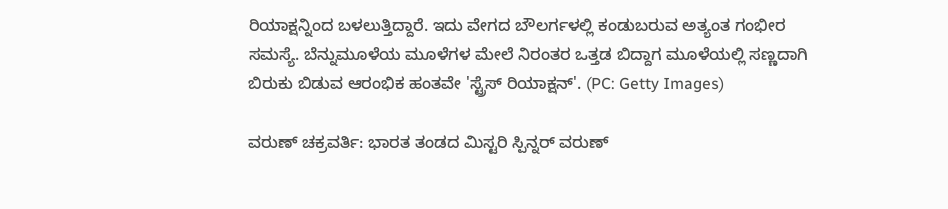ರಿಯಾಕ್ಷನ್ನಿಂದ ಬಳಲುತ್ತಿದ್ದಾರೆ. ಇದು ವೇಗದ ಬೌಲರ್ಗಳಲ್ಲಿ ಕಂಡುಬರುವ ಅತ್ಯಂತ ಗಂಭೀರ ಸಮಸ್ಯೆ. ಬೆನ್ನುಮೂಳೆಯ ಮೂಳೆಗಳ ಮೇಲೆ ನಿರಂತರ ಒತ್ತಡ ಬಿದ್ದಾಗ ಮೂಳೆಯಲ್ಲಿ ಸಣ್ಣದಾಗಿ ಬಿರುಕು ಬಿಡುವ ಆರಂಭಿಕ ಹಂತವೇ 'ಸ್ಟ್ರೆಸ್ ರಿಯಾಕ್ಷನ್'. (PC: Getty Images)

ವರುಣ್ ಚಕ್ರವರ್ತಿ: ಭಾರತ ತಂಡದ ಮಿಸ್ಟರಿ ಸ್ಪಿನ್ನರ್ ವರುಣ್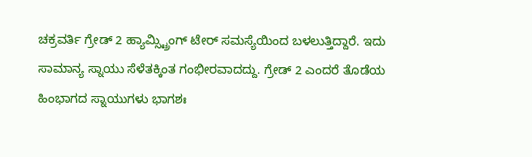ಚಕ್ರವರ್ತಿ ಗ್ರೇಡ್ 2 ಹ್ಯಾಮ್ಸ್ಟ್ರಿಂಗ್ ಟೇರ್ ಸಮಸ್ಯೆಯಿಂದ ಬಳಲುತ್ತಿದ್ದಾರೆ. ಇದು ಸಾಮಾನ್ಯ ಸ್ನಾಯು ಸೆಳೆತಕ್ಕಿಂತ ಗಂಭೀರವಾದದ್ದು. ಗ್ರೇಡ್ 2 ಎಂದರೆ ತೊಡೆಯ ಹಿಂಭಾಗದ ಸ್ನಾಯುಗಳು ಭಾಗಶಃ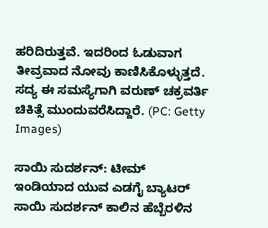ಹರಿದಿರುತ್ತವೆ. ಇದರಿಂದ ಓಡುವಾಗ ತೀವ್ರವಾದ ನೋವು ಕಾಣಿಸಿಕೊಳ್ಳುತ್ತದೆ. ಸದ್ಯ ಈ ಸಮಸ್ಯೆಗಾಗಿ ವರುಣ್ ಚಕ್ರವರ್ತಿ ಚಿಕಿತ್ಸೆ ಮುಂದುವರೆಸಿದ್ದಾರೆ. (PC: Getty Images)

ಸಾಯಿ ಸುದರ್ಶನ್: ಟೀಮ್ ಇಂಡಿಯಾದ ಯುವ ಎಡಗೈ ಬ್ಯಾಟರ್ ಸಾಯಿ ಸುದರ್ಶನ್ ಕಾಲಿನ ಹೆಬ್ಬೆರಳಿನ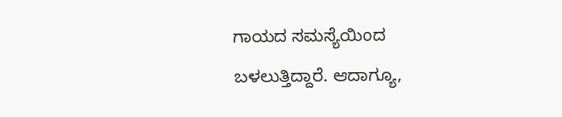ಗಾಯದ ಸಮಸ್ಯೆಯಿಂದ ಬಳಲುತ್ತಿದ್ದಾರೆ. ಆದಾಗ್ಯೂ,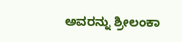ಅವರನ್ನು ಶ್ರೀಲಂಕಾ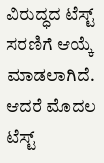ವಿರುದ್ಧದ ಟೆಸ್ಟ್ ಸರಣಿಗೆ ಆಯ್ಕೆ ಮಾಡಲಾಗಿದೆ. ಆದರೆ ಮೊದಲ ಟೆಸ್ಟ್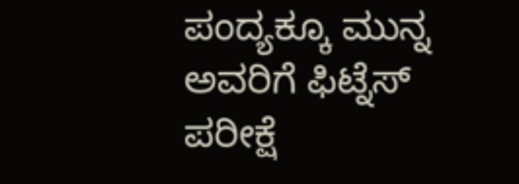ಪಂದ್ಯಕ್ಕೂ ಮುನ್ನ ಅವರಿಗೆ ಫಿಟ್ನೆಸ್ ಪರೀಕ್ಷೆ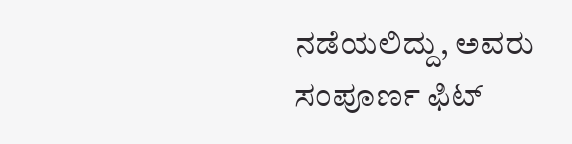ನಡೆಯಲಿದ್ದು, ಅವರು ಸಂಪೂರ್ಣ ಫಿಟ್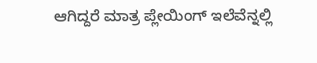ಆಗಿದ್ದರೆ ಮಾತ್ರ ಪ್ಲೇಯಿಂಗ್ ಇಲೆವೆನ್ನಲ್ಲಿ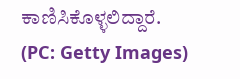ಕಾಣಿಸಿಕೊಳ್ಳಲಿದ್ದಾರೆ. (PC: Getty Images)